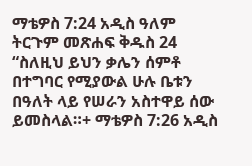ማቴዎስ 7:24 አዲስ ዓለም ትርጉም መጽሐፍ ቅዱስ 24 “ስለዚህ ይህን ቃሌን ሰምቶ በተግባር የሚያውል ሁሉ ቤቱን በዓለት ላይ የሠራን አስተዋይ ሰው ይመስላል።+ ማቴዎስ 7:26 አዲስ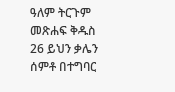ዓለም ትርጉም መጽሐፍ ቅዱስ 26 ይህን ቃሌን ሰምቶ በተግባር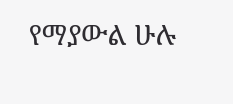የማያውል ሁሉ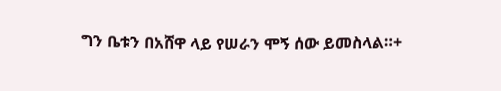ግን ቤቱን በአሸዋ ላይ የሠራን ሞኝ ሰው ይመስላል።+